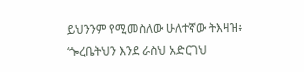ይህንንም የሚመስለው ሁለተኛው ትእዛዝ፥ ‘ጐረቤትህን እንደ ራስህ አድርገህ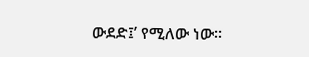ውደድ፤’ የሚለው ነው።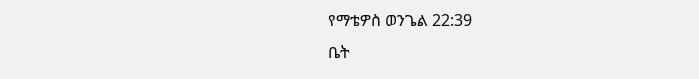የማቴዎስ ወንጌል 22:39
ቤት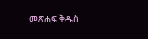መጽሐፍ ቅዱስ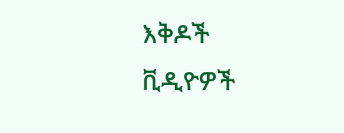እቅዶች
ቪዲዮዎች